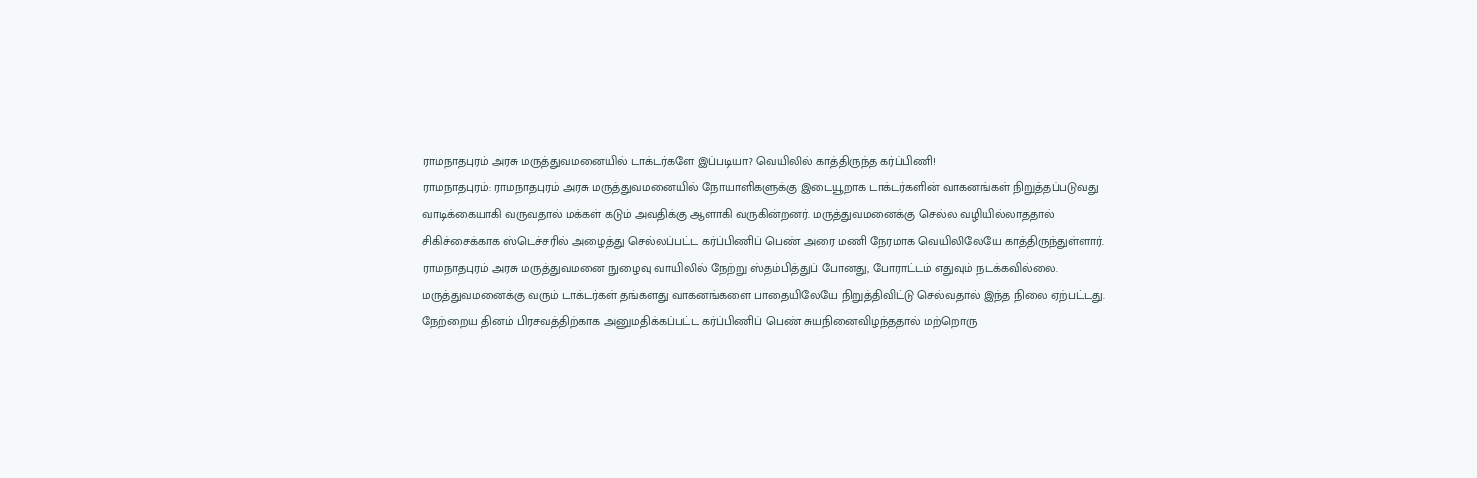ராமநாதபுரம் அரசு மருத்துவமனையில் டாக்டர்களே இப்படியா? வெயிலில் காத்திருந்த கர்ப்பிணி!
ராமநாதபுரம்: ராமநாதபுரம் அரசு மருத்துவமனையில் நோயாளிகளுக்கு இடையூறாக டாக்டர்களின் வாகனங்கள் நிறுத்தப்படுவது வாடிக்கையாகி வருவதால் மக்கள் கடும் அவதிக்கு ஆளாகி வருகின்றனர். மருத்துவமனைக்கு செல்ல வழியில்லாததால் சிகிச்சைக்காக ஸ்டெச்சரில் அழைத்து செல்லப்பட்ட கர்ப்பிணிப் பெண் அரை மணி நேரமாக வெயிலிலேயே காத்திருந்துள்ளார்.
ராமநாதபுரம் அரசு மருத்துவமனை நுழைவு வாயிலில் நேற்று ஸ்தம்பித்துப் போனது, போராட்டம் எதுவும் நடக்கவில்லை. மருத்துவமனைக்கு வரும் டாக்டர்கள் தங்களது வாகனங்களை பாதையிலேயே நிறுத்திவிட்டு செல்வதால் இந்த நிலை ஏற்பட்டது.
நேற்றைய தினம் பிரசவத்திற்காக அனுமதிக்கப்பட்ட கர்ப்பிணிப் பெண் சுயநினைவிழந்ததால் மற்றொரு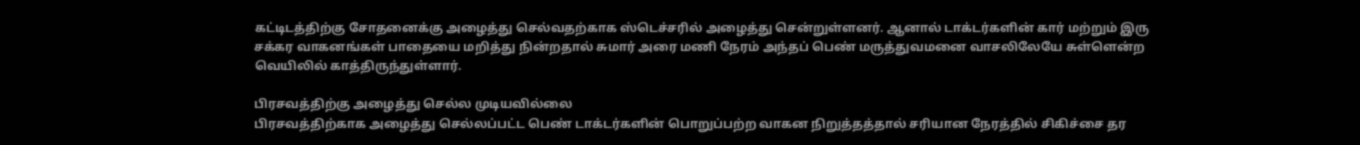கட்டிடத்திற்கு சோதனைக்கு அழைத்து செல்வதற்காக ஸ்டெச்சரில் அழைத்து சென்றுள்ளனர். ஆனால் டாக்டர்களின் கார் மற்றும் இரு சக்கர வாகனங்கள் பாதையை மறித்து நின்றதால் சுமார் அரை மணி நேரம் அந்தப் பெண் மருத்துவமனை வாசலிலேயே சுள்ளென்ற வெயிலில் காத்திருந்துள்ளார்.

பிரசவத்திற்கு அழைத்து செல்ல முடியவில்லை
பிரசவத்திற்காக அழைத்து செல்லப்பட்ட பெண் டாக்டர்களின் பொறுப்பற்ற வாகன நிறுத்தத்தால் சரியான நேரத்தில் சிகிச்சை தர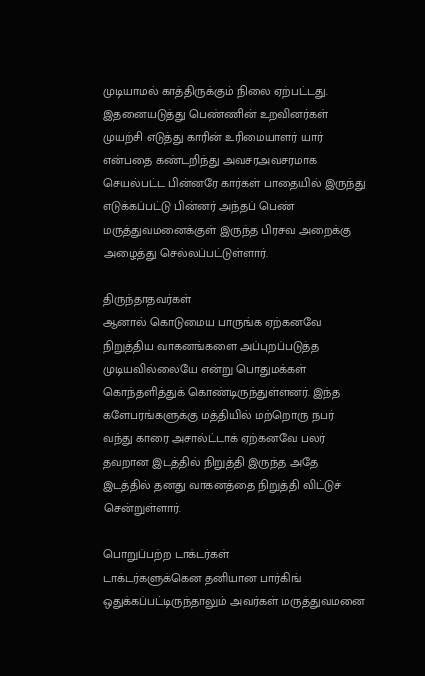முடியாமல் காத்திருக்கும் நிலை ஏற்பட்டது. இதனையடுத்து பெண்ணின் உறவினர்கள் முயற்சி எடுத்து காரின் உரிமையாளர் யார் என்பதை கண்டறிந்து அவசரஅவசரமாக செயல்பட்ட பின்னரே கார்கள் பாதையில் இருந்து எடுக்கப்பட்டு பின்னர் அந்தப் பெண் மருத்துவமனைக்குள் இருந்த பிரசவ அறைக்கு அழைத்து செல்லப்பட்டுள்ளார்.

திருந்தாதவர்கள்
ஆனால் கொடுமைய பாருங்க ஏற்கனவே நிறுத்திய வாகனங்களை அப்புறப்படுத்த முடியவில்லையே என்று பொதுமக்கள் கொந்தளித்துக் கொண்டிருந்துள்ளனர். இந்த களேபரங்களுக்கு மத்தியில் மற்றொரு நபர் வந்து காரை அசால்ட்டாக் ஏற்கனவே பலர் தவறான இடத்தில் நிறுத்தி இருந்த அதே இடத்தில் தனது வாகனத்தை நிறுத்தி விட்டுச் சென்றுள்ளார்.

பொறுப்பற்ற டாக்டர்கள்
டாக்டர்களுக்கென தனியான பார்கிங் ஒதுக்கப்பட்டிருந்தாலும் அவர்கள் மருத்துவமனை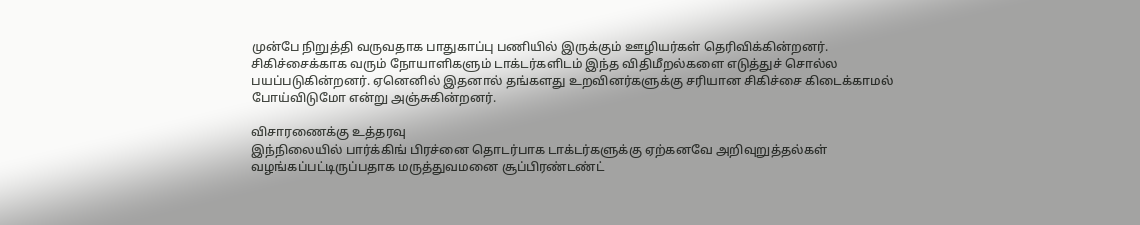முன்பே நிறுத்தி வருவதாக பாதுகாப்பு பணியில் இருக்கும் ஊழியர்கள் தெரிவிக்கின்றனர். சிகிச்சைக்காக வரும் நோயாளிகளும் டாக்டர்களிடம் இந்த விதிமீறல்களை எடுத்துச் சொல்ல பயப்படுகின்றனர். ஏனெனில் இதனால் தங்களது உறவினர்களுக்கு சரியான சிகிச்சை கிடைக்காமல் போய்விடுமோ என்று அஞ்சுகின்றனர்.

விசாரணைக்கு உத்தரவு
இந்நிலையில் பார்க்கிங் பிரச்னை தொடர்பாக டாக்டர்களுக்கு ஏற்கனவே அறிவுறுத்தல்கள் வழங்கப்பட்டிருப்பதாக மருத்துவமனை சூப்பிரண்டண்ட்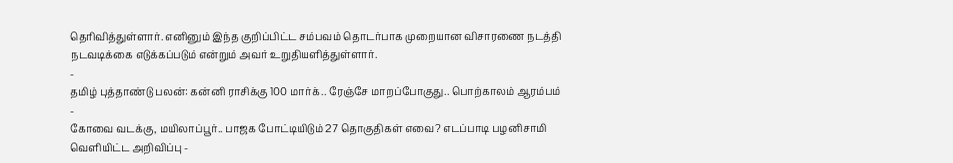தெரிவித்துள்ளார். எனினும் இந்த குறிப்பிட்ட சம்பவம் தொடர்பாக முறையான விசாரணை நடத்தி நடவடிக்கை எடுக்கப்படும் என்றும் அவர் உறுதியளித்துள்ளார்.
-
தமிழ் புத்தாண்டு பலன்: கன்னி ராசிக்கு 100 மார்க்.. ரேஞ்சே மாறப்போகுது.. பொற்காலம் ஆரம்பம் -
கோவை வடக்கு, மயிலாப்பூர்.. பாஜக போட்டியிடும் 27 தொகுதிகள் எவை? எடப்பாடி பழனிசாமி வெளியிட்ட அறிவிப்பு -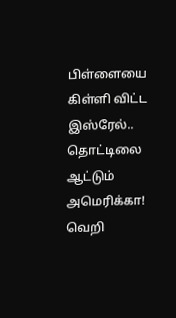பிள்ளையை கிள்ளி விட்ட இஸ்ரேல்.. தொட்டிலை ஆட்டும் அமெரிக்கா! வெறி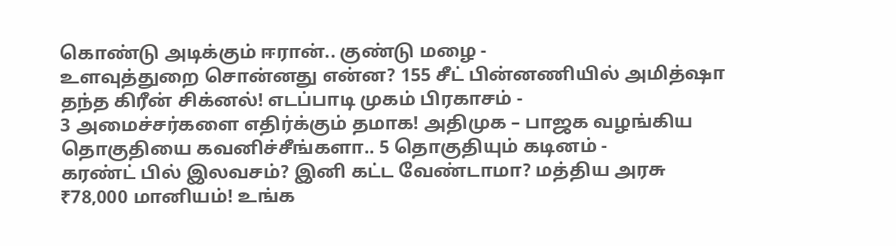கொண்டு அடிக்கும் ஈரான்.. குண்டு மழை -
உளவுத்துறை சொன்னது என்ன? 155 சீட் பின்னணியில் அமித்ஷா தந்த கிரீன் சிக்னல்! எடப்பாடி முகம் பிரகாசம் -
3 அமைச்சர்களை எதிர்க்கும் தமாக! அதிமுக – பாஜக வழங்கிய தொகுதியை கவனிச்சீங்களா.. 5 தொகுதியும் கடினம் -
கரண்ட் பில் இலவசம்? இனி கட்ட வேண்டாமா? மத்திய அரசு ₹78,000 மானியம்! உங்க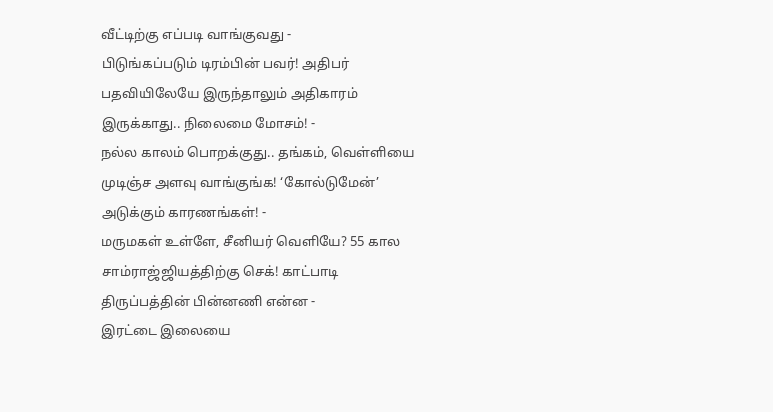வீட்டிற்கு எப்படி வாங்குவது -
பிடுங்கப்படும் டிரம்பின் பவர்! அதிபர் பதவியிலேயே இருந்தாலும் அதிகாரம் இருக்காது.. நிலைமை மோசம்! -
நல்ல காலம் பொறக்குது.. தங்கம், வெள்ளியை முடிஞ்ச அளவு வாங்குங்க! ‘கோல்டுமேன்’ அடுக்கும் காரணங்கள்! -
மருமகள் உள்ளே, சீனியர் வெளியே? 55 கால சாம்ராஜ்ஜியத்திற்கு செக்! காட்பாடி திருப்பத்தின் பின்னணி என்ன -
இரட்டை இலையை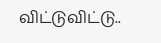விட்டுவிட்டு..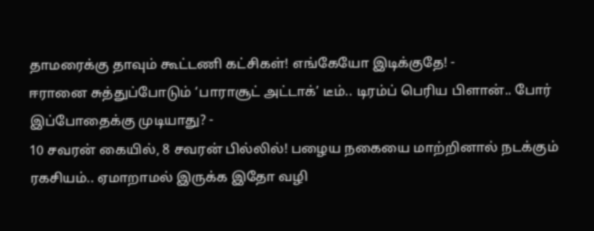தாமரைக்கு தாவும் கூட்டணி கட்சிகள்! எங்கேயோ இடிக்குதே! -
ஈரானை சுத்துப்போடும் ‘பாராசூட் அட்டாக்’ டீம்.. டிரம்ப் பெரிய பிளான்.. போர் இப்போதைக்கு முடியாது? -
10 சவரன் கையில், 8 சவரன் பில்லில்! பழைய நகையை மாற்றினால் நடக்கும் ரகசியம்.. ஏமாறாமல் இருக்க இதோ வழி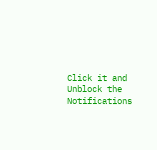Click it and Unblock the Notifications